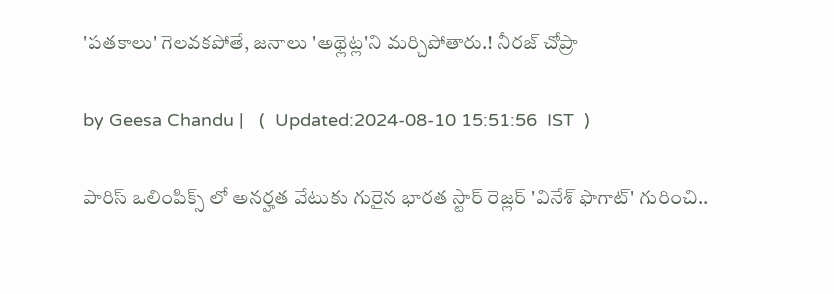'పతకాలు' గెలవకపోతే, జనాలు 'అథ్లెట్ల'ని మర్చిపోతారు.! నీరజ్ చోప్రా

by Geesa Chandu |   (  Updated:2024-08-10 15:51:56  IST  )

పారిస్ ఒలింపిక్స్ లో అనర్హత వేటుకు గురైన భారత స్టార్ రెజ్లర్ 'వినేశ్ ఫొగాట్' గురించి..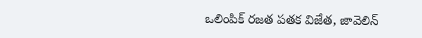ఒలింపిక్ రజత పతక విజేత, జావెలిన్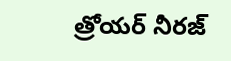త్రోయర్ నీరజ్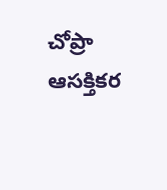చోప్రా ఆసక్తికర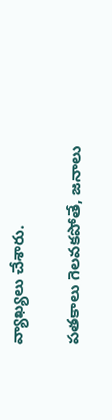వ్యాఖ్యలు చేశారు.

పతకాలు గెలవకపోతే, జనాలు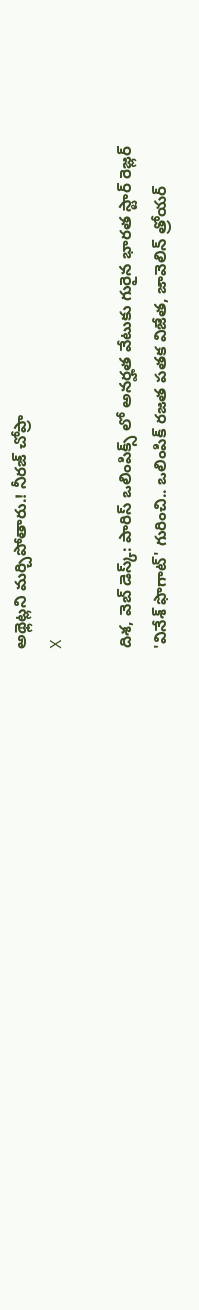అథ్లెట్లని మర్చిపోతారు.! నీరజ్ చోప్రా
X

దిశ, వెబ్ డెస్క్: పారిస్ ఒలింపిక్స్ లో అనర్హత వేటుకు గురైన భారత స్టార్ రెజ్లర్ 'వినేశ్ ఫొగాట్' గురించి.. ఒలింపిక్ రజత పతక విజేత, జావెలిన్ త్రోయర్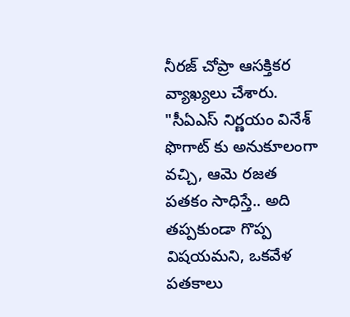నీరజ్ చోప్రా ఆసక్తికర వ్యాఖ్యలు చేశారు. "సీఏఎస్ నిర్ణయం వినేశ్ ఫొగాట్ కు అనుకూలంగా వచ్చి, ఆమె రజత పతకం సాధిస్తే.. అది తప్పకుండా గొప్ప విషయమని, ఒకవేళ పతకాలు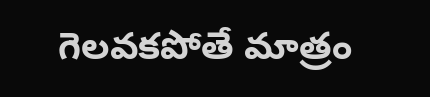గెలవకపోతే మాత్రం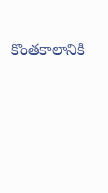కొంతకాలానికి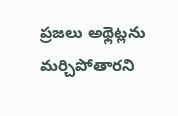ప్రజలు అథ్లెట్లను మర్చిపోతారని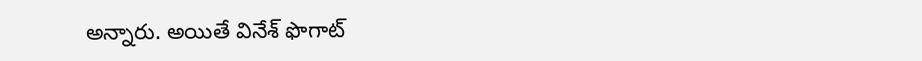అన్నారు. అయితే వినేశ్ ఫొగాట్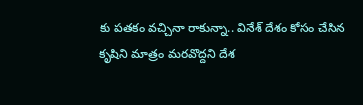కు పతకం వచ్చినా రాకున్నా.. వినేశ్ దేశం కోసం చేసిన కృషిని మాత్రం మరవొద్దని దేశ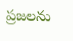ప్రజలను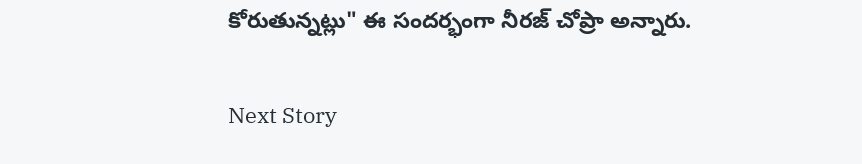కోరుతున్నట్లు" ఈ సందర్భంగా నీరజ్ చోప్రా అన్నారు.

Next Story